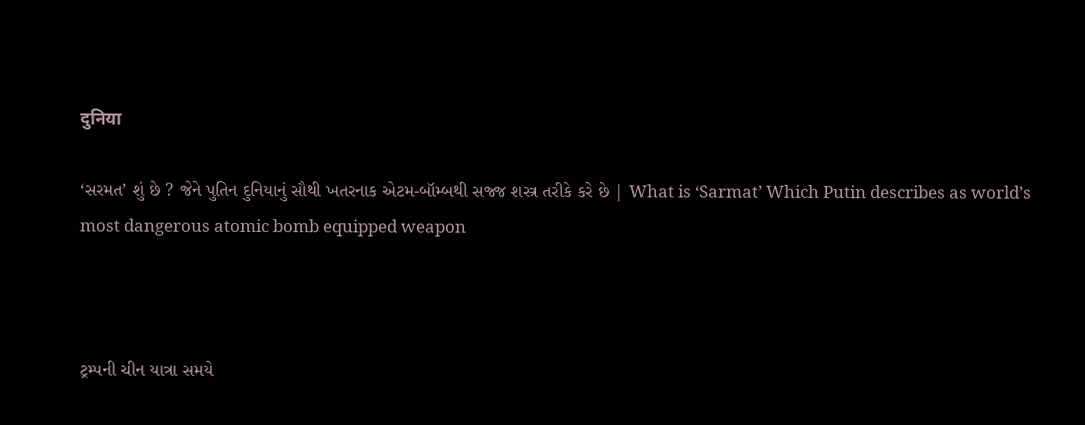दुनिया

‘સરમત’ શું છે ? જેને પુતિન દુનિયાનું સૌથી ખતરનાક એટમ-બૉમ્બથી સજ્જ શસ્ત્ર તરીકે કરે છે | What is ‘Sarmat’ Which Putin describes as world’s most dangerous atomic bomb equipped weapon



ટ્રમ્પની ચીન યાત્રા સમયે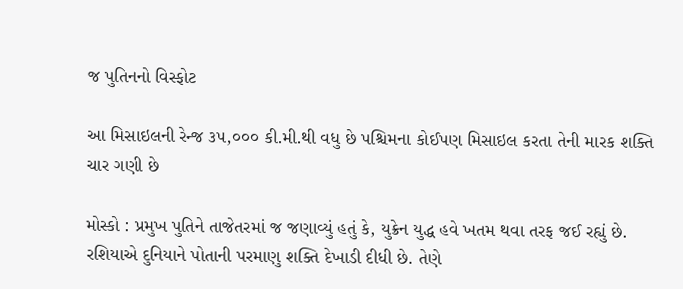જ પુતિનનો વિસ્ફોટ

આ મિસાઇલની રેન્જ ૩૫,૦૦૦ કી.મી.થી વધુ છે પશ્ચિમના કોઈપણ મિસાઇલ કરતા તેની મારક શક્તિ ચાર ગણી છે

મોસ્કો : પ્રમુખ પુતિને તાજેતરમાં જ જણાવ્યું હતું કે, યુક્રેન યુદ્ધ હવે ખતમ થવા તરફ જઈ રહ્યું છે. રશિયાએ દુનિયાને પોતાની પરમાણુ શક્તિ દેખાડી દીધી છે. તેણે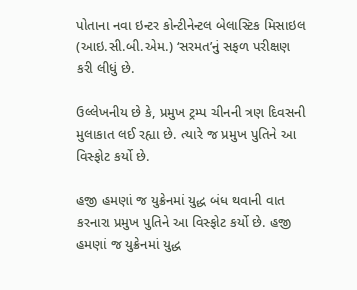પોતાના નવા ઇન્ટર કોન્ટીનેન્ટલ બેલાસ્ટિક મિસાઇલ (આઇ.સી.બી.એમ.) ‘સરમત’નું સફળ પરીક્ષણ કરી લીધું છે.

ઉલ્લેખનીય છે કે, પ્રમુખ ટ્રમ્પ ચીનની ત્રણ દિવસની મુલાકાત લઈ રહ્યા છે. ત્યારે જ પ્રમુખ પુતિને આ વિસ્ફોટ કર્યો છે.

હજી હમણાં જ યુક્રેનમાં યુદ્ધ બંધ થવાની વાત કરનારા પ્રમુખ પુતિને આ વિસ્ફોટ કર્યો છે. હજી હમણાં જ યુક્રેનમાં યુદ્ધ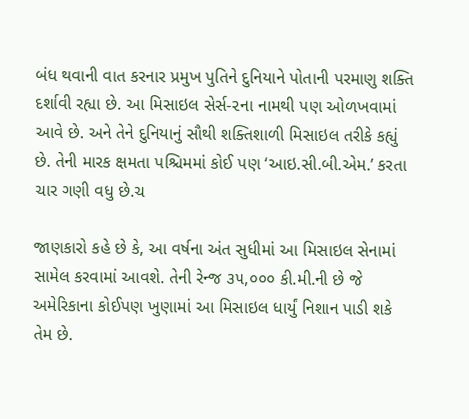બંધ થવાની વાત કરનાર પ્રમુખ પુતિને દુનિયાને પોતાની પરમાણુ શક્તિ દર્શાવી રહ્યા છે. આ મિસાઇલ સેર્સ-૨ના નામથી પણ ઓળખવામાં આવે છે. અને તેને દુનિયાનું સૌથી શક્તિશાળી મિસાઇલ તરીકે કહ્યું છે. તેની મારક ક્ષમતા પશ્ચિમમાં કોઈ પણ ‘આઇ.સી.બી.એમ.’ કરતા ચાર ગણી વધુ છે.ચ

જાણકારો કહે છે કે, આ વર્ષના અંત સુધીમાં આ મિસાઇલ સેનામાં સામેલ કરવામાં આવશે. તેની રેન્જ ૩૫,૦૦૦ કી.મી.ની છે જે અમેરિકાના કોઈપણ ખુણામાં આ મિસાઇલ ધાર્યું નિશાન પાડી શકે તેમ છે.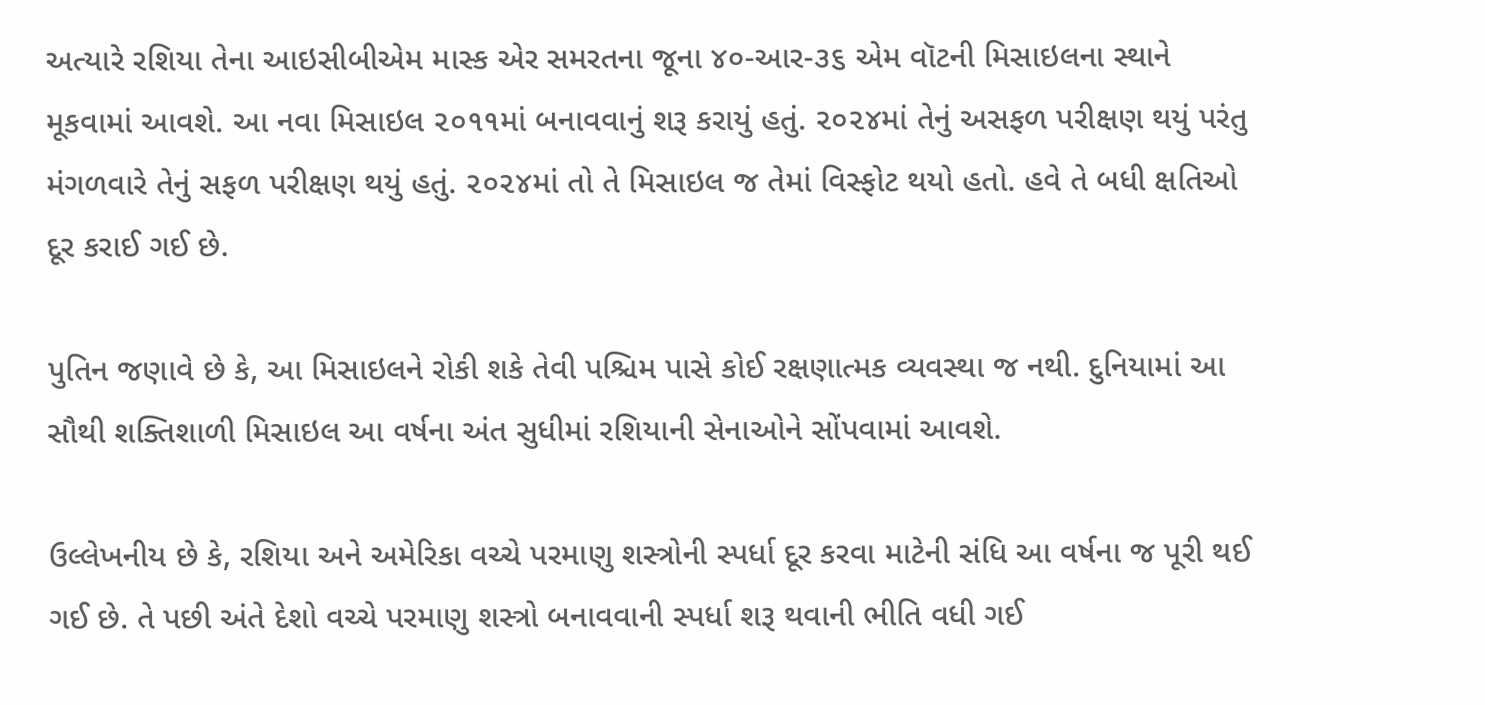અત્યારે રશિયા તેના આઇસીબીએમ માસ્ક એર સમરતના જૂના ૪૦-આર-૩૬ એમ વૉટની મિસાઇલના સ્થાને મૂકવામાં આવશે. આ નવા મિસાઇલ ૨૦૧૧માં બનાવવાનું શરૂ કરાયું હતું. ૨૦૨૪માં તેનું અસફળ પરીક્ષણ થયું પરંતુ મંગળવારે તેનું સફળ પરીક્ષણ થયું હતું. ૨૦૨૪માં તો તે મિસાઇલ જ તેમાં વિસ્ફોટ થયો હતો. હવે તે બધી ક્ષતિઓ દૂર કરાઈ ગઈ છે.

પુતિન જણાવે છે કે, આ મિસાઇલને રોકી શકે તેવી પશ્ચિમ પાસે કોઈ રક્ષણાત્મક વ્યવસ્થા જ નથી. દુનિયામાં આ સૌથી શક્તિશાળી મિસાઇલ આ વર્ષના અંત સુધીમાં રશિયાની સેનાઓને સોંપવામાં આવશે.

ઉલ્લેખનીય છે કે, રશિયા અને અમેરિકા વચ્ચે પરમાણુ શસ્ત્રોની સ્પર્ધા દૂર કરવા માટેની સંધિ આ વર્ષના જ પૂરી થઈ ગઈ છે. તે પછી અંતે દેશો વચ્ચે પરમાણુ શસ્ત્રો બનાવવાની સ્પર્ધા શરૂ થવાની ભીતિ વધી ગઈ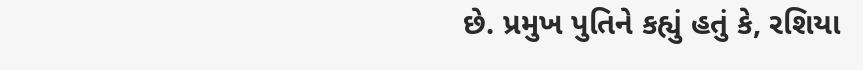છે. પ્રમુખ પુતિને કહ્યું હતું કે, રશિયા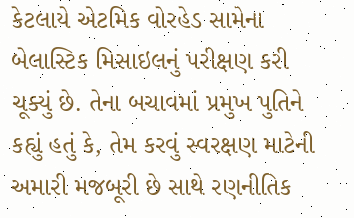કેટલાયે એટમિક વોરહેડ સામેના બેલાસ્ટિક મિસાઇલનું પરીક્ષણ કરી ચૂક્યું છે. તેના બચાવમાં પ્રમુખ પુતિને કહ્યું હતું કે, તેમ કરવું સ્વરક્ષણ માટેની અમારી મજબૂરી છે સાથે રણનીતિક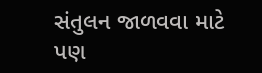સંતુલન જાળવવા માટે પણ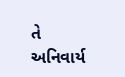તે અનિવાર્ય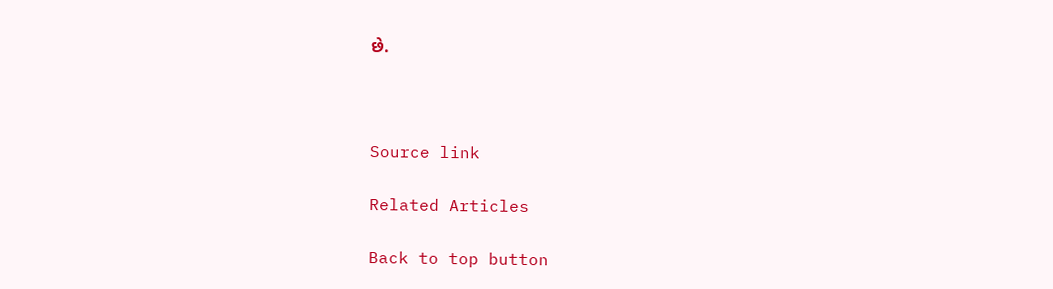છે.



Source link

Related Articles

Back to top button